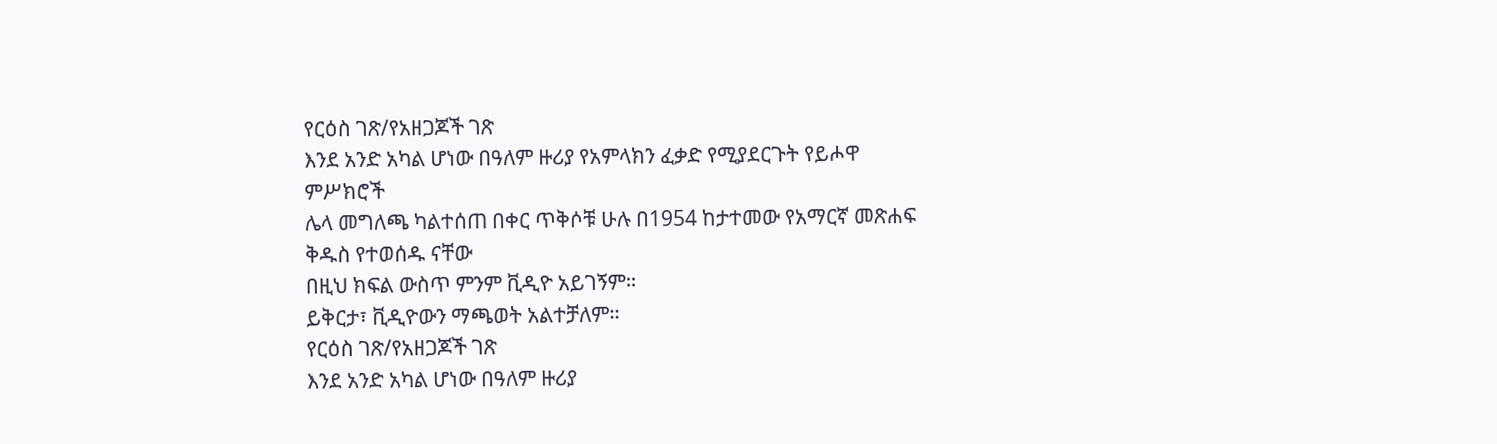የርዕስ ገጽ/የአዘጋጆች ገጽ
እንደ አንድ አካል ሆነው በዓለም ዙሪያ የአምላክን ፈቃድ የሚያደርጉት የይሖዋ ምሥክሮች
ሌላ መግለጫ ካልተሰጠ በቀር ጥቅሶቹ ሁሉ በ1954 ከታተመው የአማርኛ መጽሐፍ ቅዱስ የተወሰዱ ናቸው
በዚህ ክፍል ውስጥ ምንም ቪዲዮ አይገኝም።
ይቅርታ፣ ቪዲዮውን ማጫወት አልተቻለም።
የርዕስ ገጽ/የአዘጋጆች ገጽ
እንደ አንድ አካል ሆነው በዓለም ዙሪያ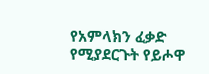የአምላክን ፈቃድ የሚያደርጉት የይሖዋ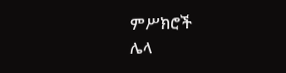ምሥክሮች
ሌላ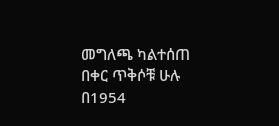መግለጫ ካልተሰጠ በቀር ጥቅሶቹ ሁሉ በ1954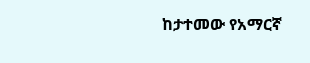ከታተመው የአማርኛ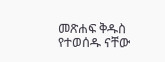መጽሐፍ ቅዱስ የተወሰዱ ናቸው